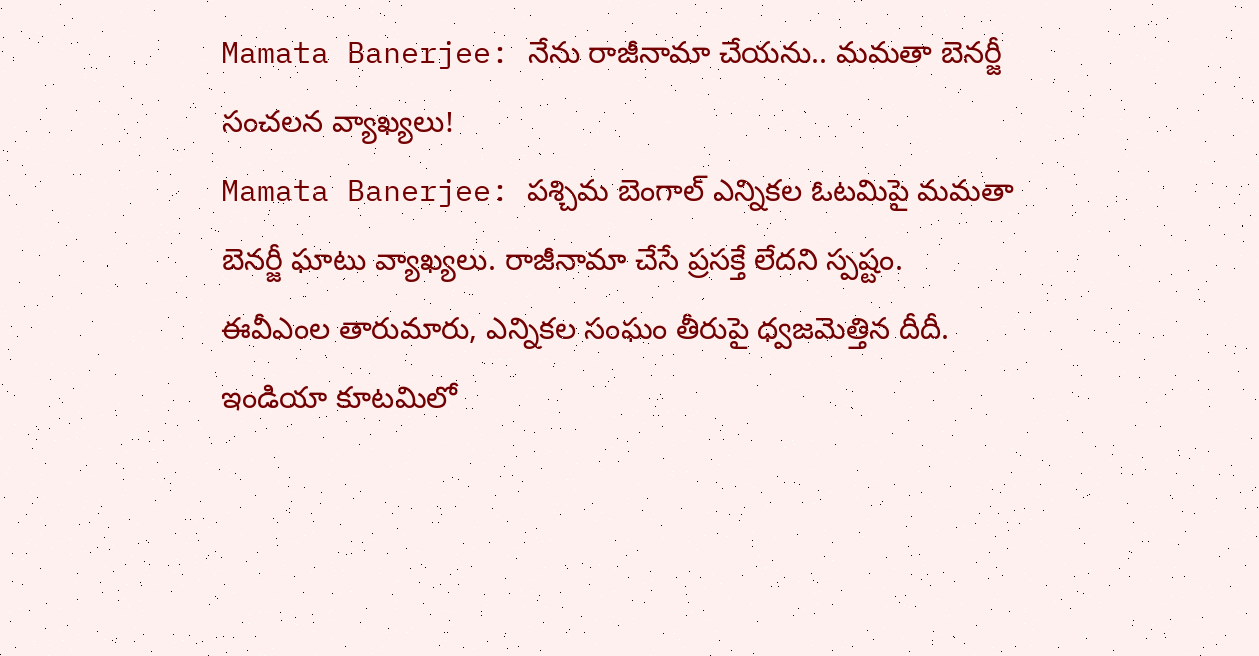Mamata Banerjee: నేను రాజీనామా చేయను.. మమతా బెనర్జీ సంచలన వ్యాఖ్యలు!
Mamata Banerjee: పశ్చిమ బెంగాల్ ఎన్నికల ఓటమిపై మమతా బెనర్జీ ఘాటు వ్యాఖ్యలు. రాజీనామా చేసే ప్రసక్తే లేదని స్పష్టం. ఈవీఎంల తారుమారు, ఎన్నికల సంఘం తీరుపై ధ్వజమెత్తిన దీదీ. ఇండియా కూటమిలో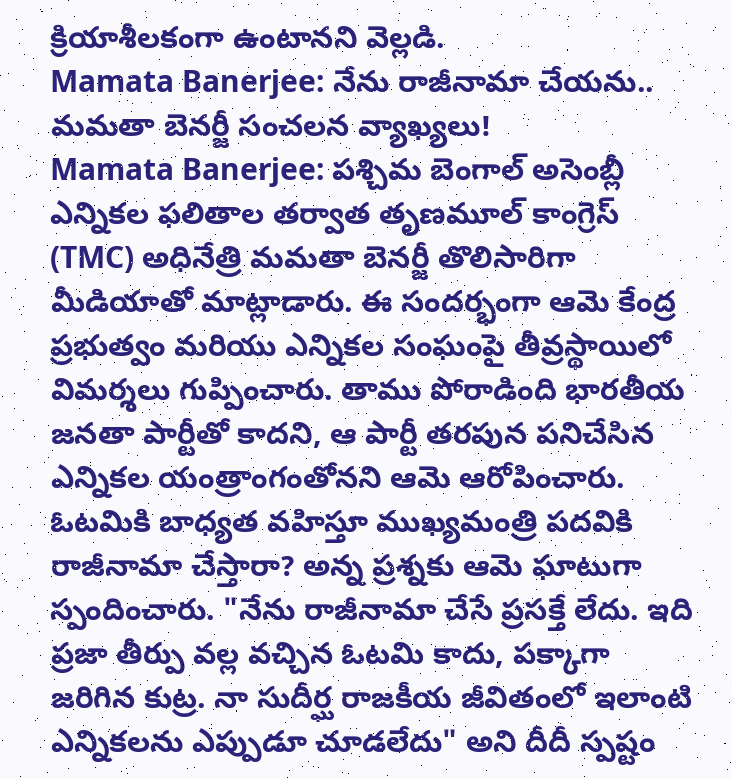క్రియాశీలకంగా ఉంటానని వెల్లడి.
Mamata Banerjee: నేను రాజీనామా చేయను.. మమతా బెనర్జీ సంచలన వ్యాఖ్యలు!
Mamata Banerjee: పశ్చిమ బెంగాల్ అసెంబ్లీ ఎన్నికల ఫలితాల తర్వాత తృణమూల్ కాంగ్రెస్ (TMC) అధినేత్రి మమతా బెనర్జీ తొలిసారిగా మీడియాతో మాట్లాడారు. ఈ సందర్భంగా ఆమె కేంద్ర ప్రభుత్వం మరియు ఎన్నికల సంఘంపై తీవ్రస్థాయిలో విమర్శలు గుప్పించారు. తాము పోరాడింది భారతీయ జనతా పార్టీతో కాదని, ఆ పార్టీ తరపున పనిచేసిన ఎన్నికల యంత్రాంగంతోనని ఆమె ఆరోపించారు.
ఓటమికి బాధ్యత వహిస్తూ ముఖ్యమంత్రి పదవికి రాజీనామా చేస్తారా? అన్న ప్రశ్నకు ఆమె ఘాటుగా స్పందించారు. "నేను రాజీనామా చేసే ప్రసక్తే లేదు. ఇది ప్రజా తీర్పు వల్ల వచ్చిన ఓటమి కాదు, పక్కాగా జరిగిన కుట్ర. నా సుదీర్ఘ రాజకీయ జీవితంలో ఇలాంటి ఎన్నికలను ఎప్పుడూ చూడలేదు" అని దీదీ స్పష్టం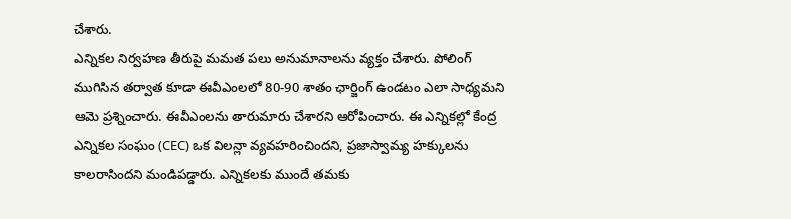చేశారు.
ఎన్నికల నిర్వహణ తీరుపై మమత పలు అనుమానాలను వ్యక్తం చేశారు. పోలింగ్ ముగిసిన తర్వాత కూడా ఈవీఎంలలో 80-90 శాతం ఛార్జింగ్ ఉండటం ఎలా సాధ్యమని ఆమె ప్రశ్నించారు. ఈవీఎంలను తారుమారు చేశారని ఆరోపించారు. ఈ ఎన్నికల్లో కేంద్ర ఎన్నికల సంఘం (CEC) ఒక విలన్లా వ్యవహరించిందని, ప్రజాస్వామ్య హక్కులను కాలరాసిందని మండిపడ్డారు. ఎన్నికలకు ముందే తమకు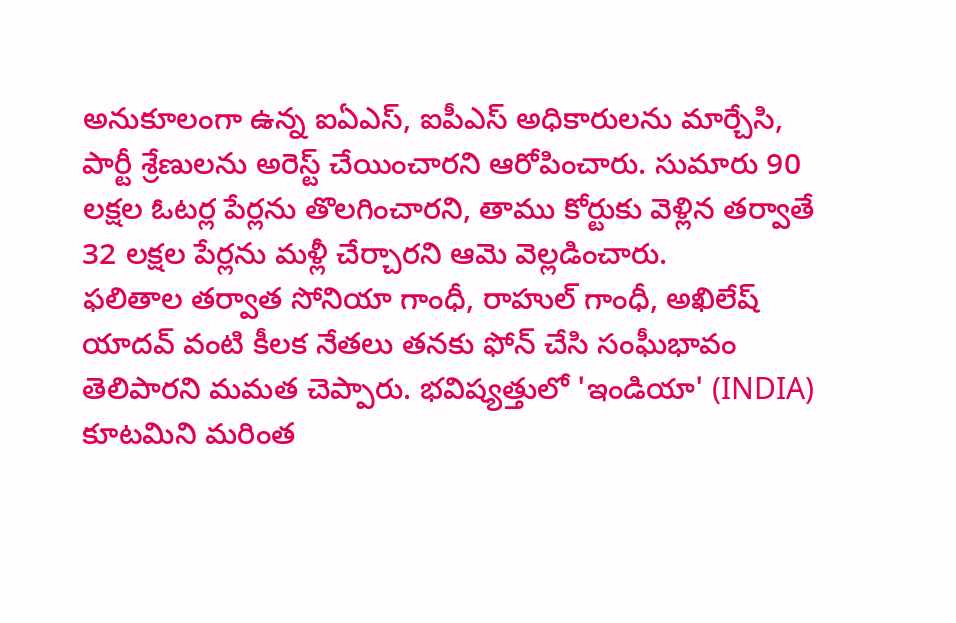అనుకూలంగా ఉన్న ఐఏఎస్, ఐపీఎస్ అధికారులను మార్చేసి, పార్టీ శ్రేణులను అరెస్ట్ చేయించారని ఆరోపించారు. సుమారు 90 లక్షల ఓటర్ల పేర్లను తొలగించారని, తాము కోర్టుకు వెళ్లిన తర్వాతే 32 లక్షల పేర్లను మళ్లీ చేర్చారని ఆమె వెల్లడించారు.
ఫలితాల తర్వాత సోనియా గాంధీ, రాహుల్ గాంధీ, అఖిలేష్ యాదవ్ వంటి కీలక నేతలు తనకు ఫోన్ చేసి సంఘీభావం తెలిపారని మమత చెప్పారు. భవిష్యత్తులో 'ఇండియా' (INDIA) కూటమిని మరింత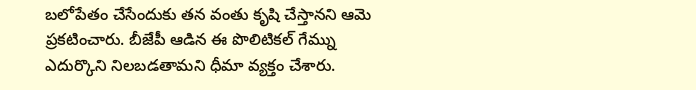బలోపేతం చేసేందుకు తన వంతు కృషి చేస్తానని ఆమె ప్రకటించారు. బీజేపీ ఆడిన ఈ పొలిటికల్ గేమ్ను ఎదుర్కొని నిలబడతామని ధీమా వ్యక్తం చేశారు.